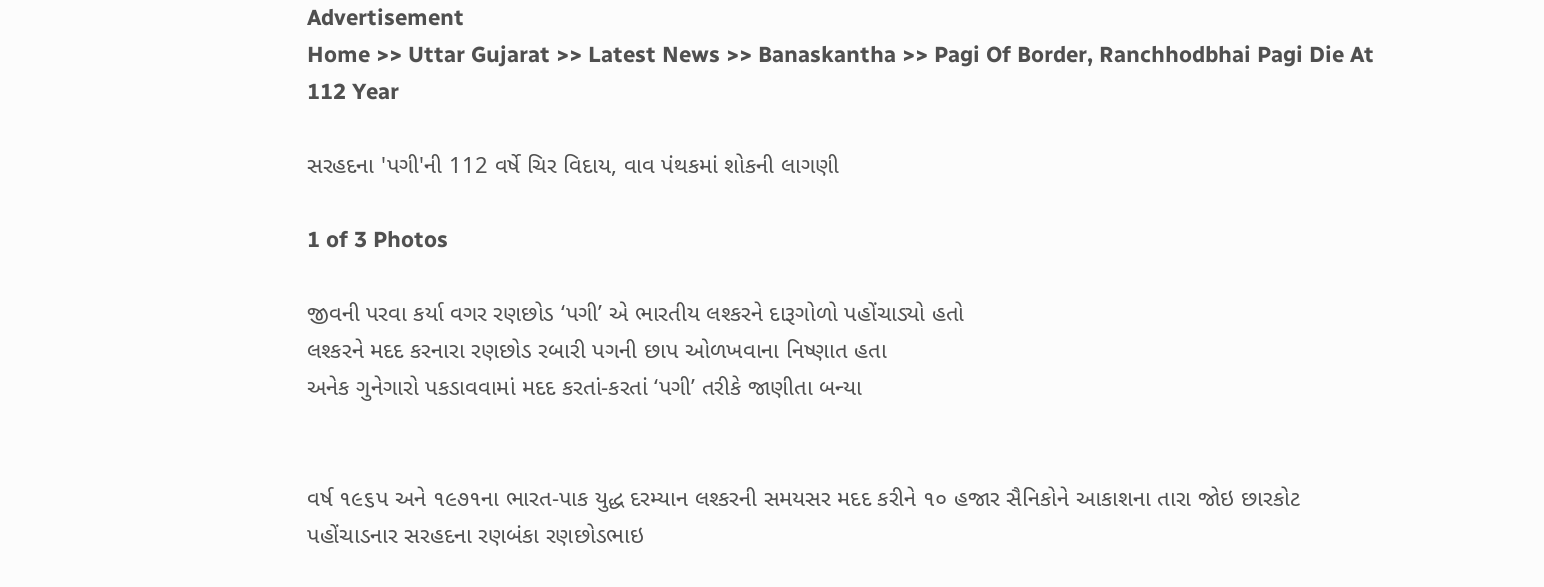Advertisement
Home >> Uttar Gujarat >> Latest News >> Banaskantha >> Pagi Of Border, Ranchhodbhai Pagi Die At 112 Year

સરહદના 'પગી'ની 112 વર્ષે ચિર વિદાય, વાવ પંથકમાં શોકની લાગણી

1 of 3 Photos

જીવની પરવા કર્યા વગર રણછોડ ‘પગી’ એ ભારતીય લશ્કરને દારૂગોળો પહોંચાડ્યો હતો
લશ્કરને મદદ કરનારા રણછોડ રબારી પગની છાપ ઓળખવાના નિષ્ણાત હતા
અનેક ગુનેગારો પકડાવવામાં મદદ કરતાં-કરતાં ‘પગી’ તરીકે જાણીતા બન્યા


વર્ષ ૧૯૬પ અને ૧૯૭૧ના ભારત-પાક યુદ્ધ દરમ્યાન લશ્કરની સમયસર મદદ કરીને ૧૦ હજાર સૈનિકોને આકાશના તારા જોઇ છારકોટ પહોંચાડનાર સરહદના રણબંકા રણછોડભાઇ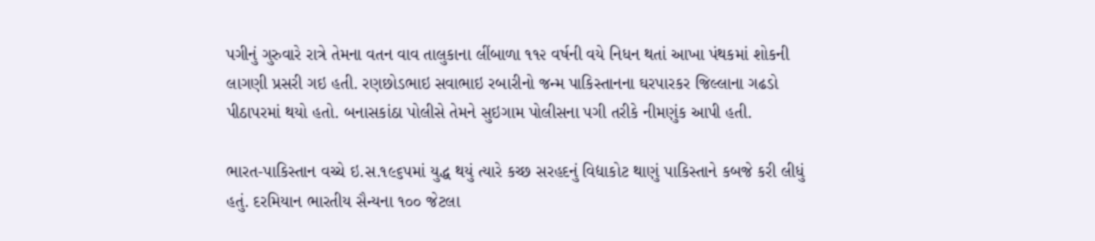પગીનું ગુરુવારે રાત્રે તેમના વતન વાવ તાલુકાના લીંબાળા ૧૧૨ વર્ષની વયે નિધન થતાં આખા પંથકમાં શોકની લાગણી પ્રસરી ગઇ હતી. રણછોડભાઇ સવાભાઇ રબારીનો જન્મ પાકિસ્તાનના ઘરપારકર જિલ્લાના ગઢડો પીઠાપરમાં થયો હતો. બનાસકાંઠા પોલીસે તેમને સુઇગામ પોલીસના પગી તરીકે નીમણુંક આપી હતી.

ભારત-પાકિસ્તાન વચ્ચે ઇ.સ.૧૯૬પમાં યુદ્ધ થયું ત્યારે કચ્છ સરહદનું વિદ્યાકોટ થાણું પાકિસ્તાને કબજે કરી લીધું હતું. દરમિયાન ભારતીય સૈન્યના ૧૦૦ જેટલા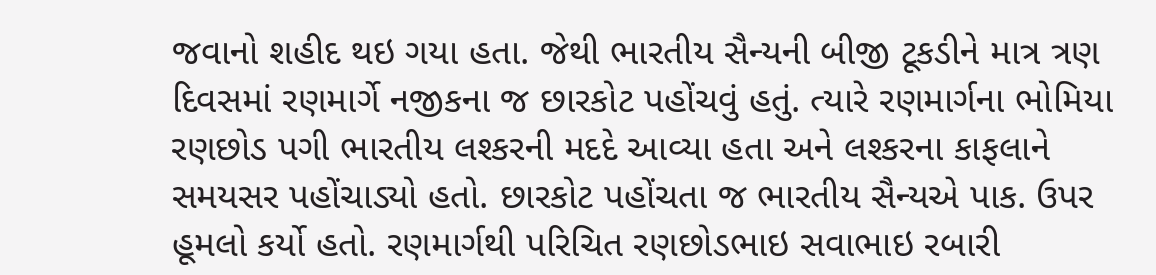જવાનો શહીદ થઇ ગયા હતા. જેથી ભારતીય સૈન્યની બીજી ટૂકડીને માત્ર ત્રણ દિવસમાં રણમાર્ગે નજીકના જ છારકોટ પહોંચવું હતું. ત્યારે રણમાર્ગના ભોમિયા રણછોડ પગી ભારતીય લશ્કરની મદદે આવ્યા હતા અને લશ્કરના કાફલાને સમયસર પહોંચાડ્યો હતો. છારકોટ પહોંચતા જ ભારતીય સૈન્યએ પાક. ઉપર હૂમલો કર્યો હતો. રણમાર્ગથી પરિચિત રણછોડભાઇ સવાભાઇ રબારી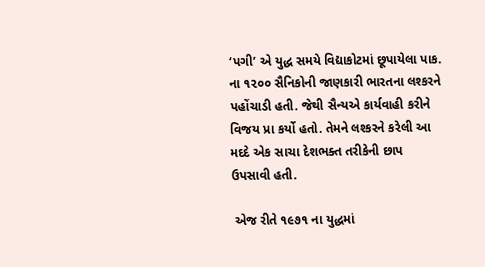‘પગી’ એ યુદ્ધ સમયે વિદ્યાકોટમાં છૂપાયેલા પાક. ના ૧૨૦૦ સૈનિકોની જાણકારી ભારતના લશ્કરને પહોંચાડી હતી. જેથી સૈન્યએ કાર્યવાહી કરીને વિજય પ્રા કર્યો હતો. તેમને લશ્કરને કરેલી આ મદદે એક સાચા દેશભક્ત તરીકેની છાપ ઉપસાવી હતી.

 એજ રીતે ૧૯૭૧ ના યુદ્ધમાં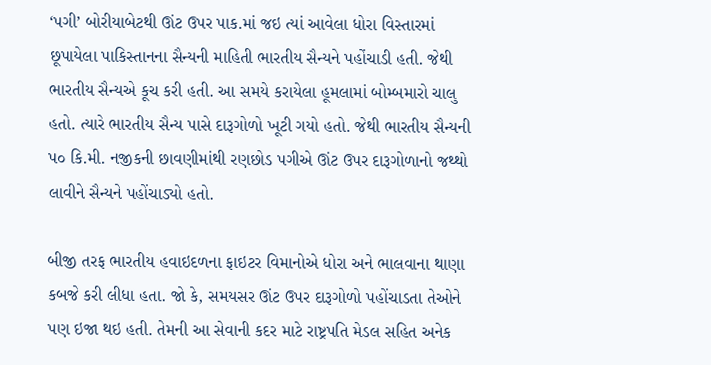‘પગી’ બોરીયાબેટથી ઊંટ ઉપર પાક.માં જઇ ત્યાં આવેલા ધોરા વિસ્તારમાં છૂપાયેલા પાકિસ્તાનના સૈન્યની માહિ‌તી ભારતીય સૈન્યને પહોંચાડી હતી. જેથી ભારતીય સૈન્યએ કૂચ કરી હતી. આ સમયે કરાયેલા હૂમલામાં બોમ્બમારો ચાલુ હતો. ત્યારે ભારતીય સૈન્ય પાસે દારૂગોળો ખૂટી ગયો હતો. જેથી ભારતીય સૈન્યની પ૦ કિ.મી. નજીકની છાવણીમાંથી રણછોડ પગીએ ઊંટ ઉપર દારૂગોળાનો જથ્થો લાવીને સૈન્યને પહોંચાડ્યો હતો.

બીજી તરફ ભારતીય હવાઇદળના ફાઇટર વિમાનોએ ધોરા અને ભાલવાના થાણા કબજે કરી લીધા હતા. જો કે, સમયસર ઊંટ ઉપર દારૂગોળો પહોંચાડતા તેઓને પણ ઇજા થઇ હતી. તેમની આ સેવાની કદર માટે રાષ્ટ્રપતિ મેડલ સહિ‌ત અનેક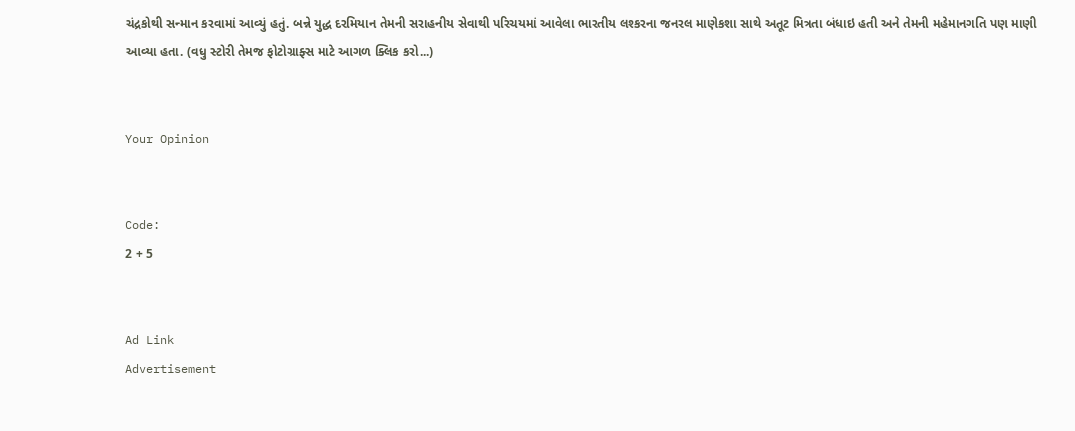ચંદ્રકોથી સન્માન કરવામાં આવ્યું હતું. બન્ને યુદ્ધ દરમિયાન તેમની સરાહનીય સેવાથી પરિચયમાં આવેલા ભારતીય લશ્કરના જનરલ માણેકશા સાથે અતૂટ મિત્રતા બંધાઇ હતી અને તેમની મહેમાનગતિ પણ માણી આવ્યા હતા. (વધુ સ્ટોરી તેમજ ફોટોગ્રાફ્સ માટે આગળ ક્લિક કરો...)


Your Opinion


Code:
2 + 5


Ad Link
Advertisement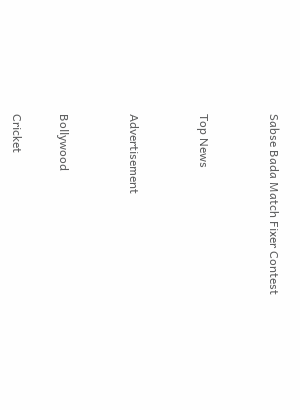Sabse Bada Match Fixer Contest


Top News


Advertisement


Bollywood

Cricket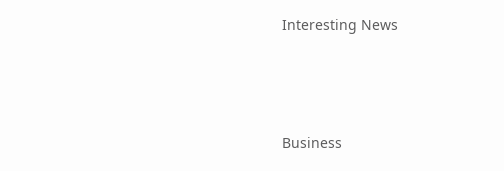Interesting News



Business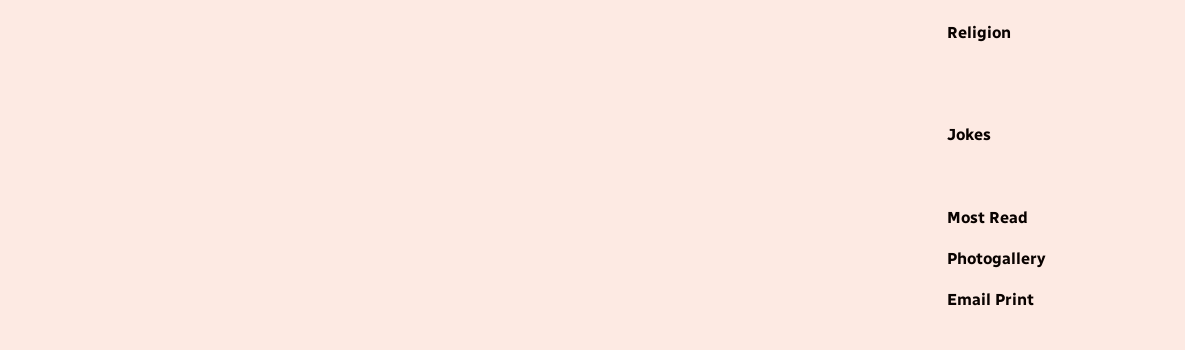Religion




Jokes



Most Read

Photogallery

Email Print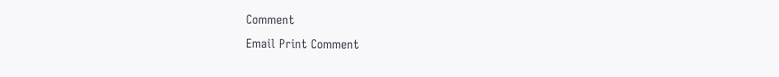Comment
Email Print Comment